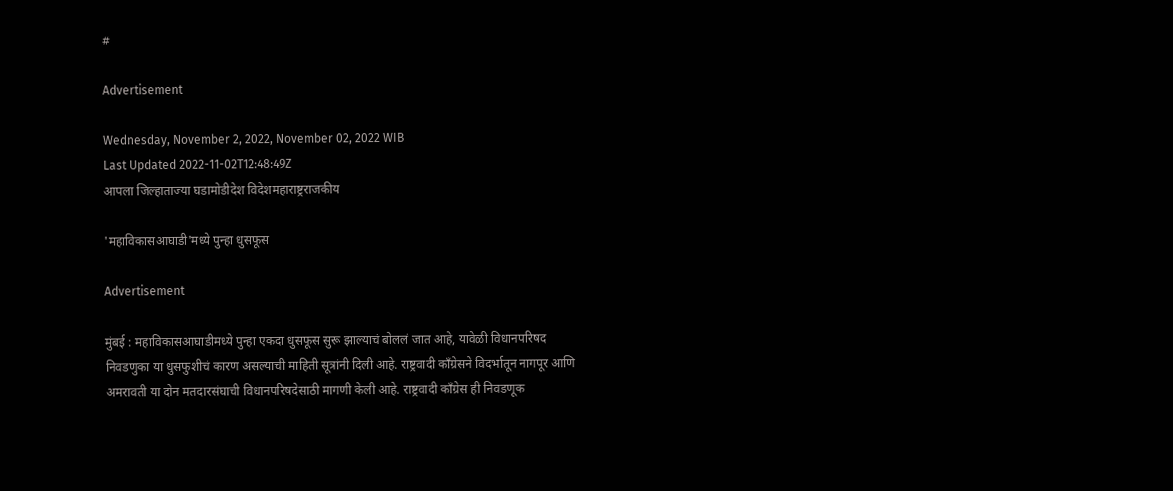#

Advertisement

Wednesday, November 2, 2022, November 02, 2022 WIB
Last Updated 2022-11-02T12:48:49Z
आपला जिल्हाताज्या घडामोडीदेश विदेशमहाराष्ट्रराजकीय

'महाविकासआघाडी'मध्ये पुन्हा धुसफूस

Advertisement

मुंबई : महाविकासआघाडीमध्ये पुन्हा एकदा धुसफूस सुरू झाल्याचं बोललं जात आहे, यावेळी विधानपरिषद निवडणुका या धुसफुशीचं कारण असल्याची माहिती सूत्रांनी दिली आहे. राष्ट्रवादी काँग्रेसने विदर्भातून नागपूर आणि अमरावती या दोन मतदारसंघाची विधानपरिषदेसाठी मागणी केली आहे. राष्ट्रवादी काँग्रेस ही निवडणूक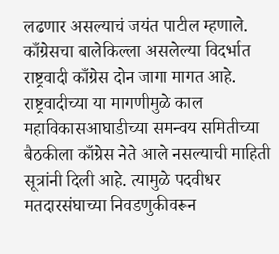लढणार असल्याचं जयंत पाटील म्हणाले.
काँग्रेसचा बालेकिल्ला असलेल्या विदर्भात राष्ट्रवादी काँग्रेस दोन जागा मागत आहे. राष्ट्रवादीच्या या मागणीमुळे काल महाविकासआघाडीच्या समन्वय समितीच्या बैठकीला काँग्रेस नेते आले नसल्याची माहिती सूत्रांनी दिली आहे. त्यामुळे पदवीधर मतदारसंघाच्या निवडणुकीवरून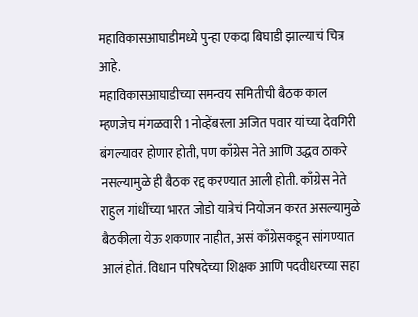महाविकासआघाडीमध्ये पुन्हा एकदा बिघाडी झाल्याचं चित्र आहे.
महाविकासआघाडीच्या समन्वय समितीची बैठक काल म्हणजेच मंगळवारी 1 नोव्हेंबरला अजित पवार यांच्या देवगिरी बंगल्यावर होणार होती, पण काँग्रेस नेते आणि उद्धव ठाकरे नसल्यामुळे ही बैठक रद्द करण्यात आली होती. काँग्रेस नेते राहुल गांधींच्या भारत जोडो यात्रेचं नियोजन करत असल्यामुळे बैठकीला येऊ शकणार नाहीत, असं काँग्रेसकडून सांगण्यात आलं होतं. विधान परिषदेच्या शिक्षक आणि पदवीधरच्या सहा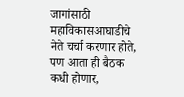जागांसाठी महाविकासआघाडीचे नेते चर्चा करणार होते, पण आता ही बैठक कधी होणार,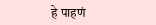हे पाहणं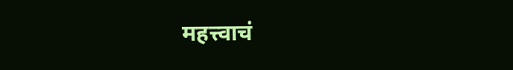महत्त्वाचं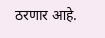ठरणार आहे.